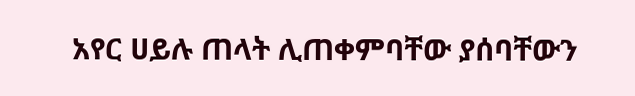አየር ሀይሉ ጠላት ሊጠቀምባቸው ያሰባቸውን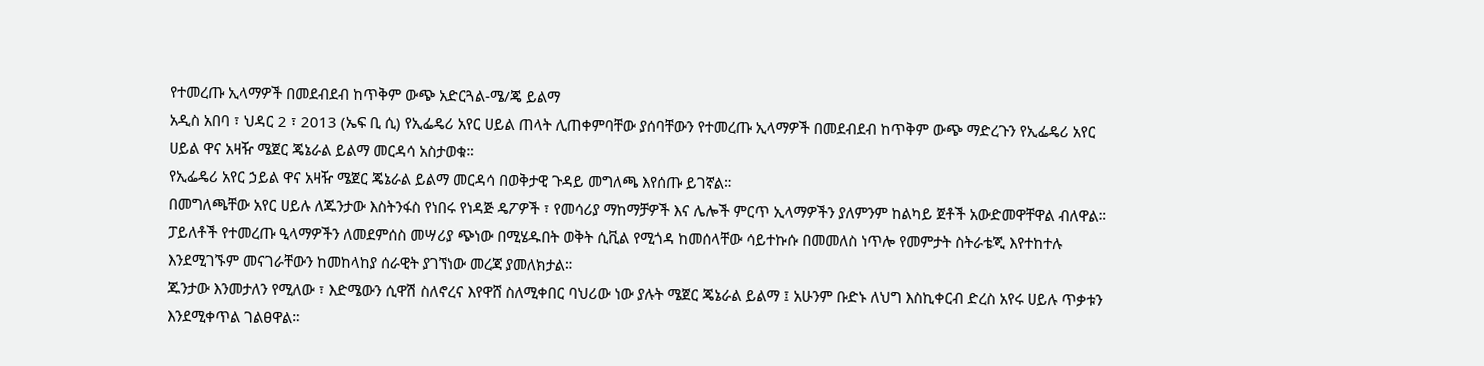የተመረጡ ኢላማዎች በመደብደብ ከጥቅም ውጭ አድርጓል-ሜ/ጄ ይልማ
አዲስ አበባ ፣ ህዳር 2 ፣ 2013 (ኤፍ ቢ ሲ) የኢፌዴሪ አየር ሀይል ጠላት ሊጠቀምባቸው ያሰባቸውን የተመረጡ ኢላማዎች በመደብደብ ከጥቅም ውጭ ማድረጉን የኢፌዴሪ አየር ሀይል ዋና አዛዥ ሜጀር ጄኔራል ይልማ መርዳሳ አስታወቁ።
የኢፌዴሪ አየር ኃይል ዋና አዛዥ ሜጀር ጄኔራል ይልማ መርዳሳ በወቅታዊ ጉዳይ መግለጫ እየሰጡ ይገኛል።
በመግለጫቸው አየር ሀይሉ ለጁንታው እስትንፋስ የነበሩ የነዳጅ ዴፖዎች ፣ የመሳሪያ ማከማቻዎች እና ሌሎች ምርጥ ኢላማዎችን ያለምንም ከልካይ ጀቶች አውድመዋቸዋል ብለዋል።
ፓይለቶች የተመረጡ ዒላማዎችን ለመደምሰስ መሣሪያ ጭነው በሚሄዱበት ወቅት ሲቪል የሚጎዳ ከመሰላቸው ሳይተኩሱ በመመለስ ነጥሎ የመምታት ስትራቴጂ እየተከተሉ እንደሚገኙም መናገራቸውን ከመከላከያ ሰራዊት ያገኘነው መረጃ ያመለክታል።
ጁንታው እንመታለን የሚለው ፣ እድሜውን ሲዋሽ ስለኖረና እየዋሸ ስለሚቀበር ባህሪው ነው ያሉት ሜጀር ጄኔራል ይልማ ፤ አሁንም ቡድኑ ለህግ እስኪቀርብ ድረስ አየሩ ሀይሉ ጥቃቱን እንደሚቀጥል ገልፀዋል።